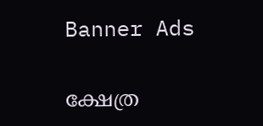Banner Ads

ക്ഷേത്ര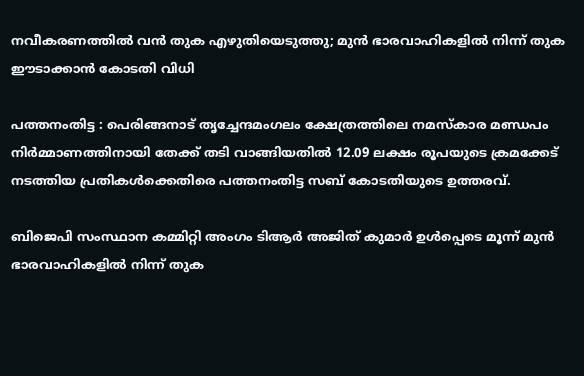നവീകരണത്തിൽ വൻ തുക എഴുതിയെടുത്തു; മുൻ ഭാരവാഹികളിൽ നിന്ന് തുക ഈടാക്കാൻ കോടതി വിധി

പത്തനംതിട്ട : പെരിങ്ങനാട് തൃച്ചേന്ദമംഗലം ക്ഷേത്രത്തിലെ നമസ്കാര മണ്ഡപം നിർമ്മാണത്തിനായി തേക്ക് തടി വാങ്ങിയതിൽ 12.09 ലക്ഷം രൂപയുടെ ക്രമക്കേട് നടത്തിയ പ്രതികൾക്കെതിരെ പത്തനംതിട്ട സബ് കോടതിയുടെ ഉത്തരവ്.

ബിജെപി സംസ്ഥാന കമ്മിറ്റി അംഗം ടിആർ അജിത് കുമാർ ഉൾപ്പെടെ മൂന്ന് മുൻ ഭാരവാഹികളിൽ നിന്ന് തുക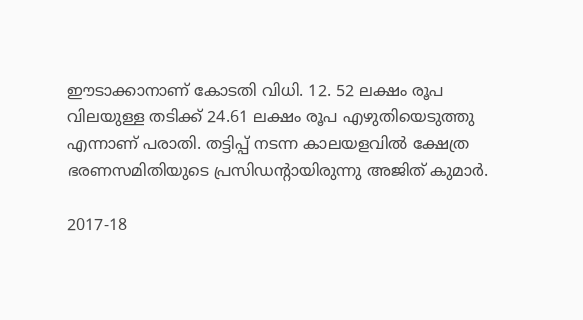ഈടാക്കാനാണ് കോടതി വിധി. 12. 52 ലക്ഷം രൂപ വിലയുള്ള തടിക്ക് 24.61 ലക്ഷം രൂപ എഴുതിയെടുത്തു എന്നാണ് പരാതി. തട്ടിപ്പ് നടന്ന കാലയളവിൽ ക്ഷേത്ര ഭരണസമിതിയുടെ പ്രസിഡന്റായിരുന്നു അജിത് കുമാർ.

2017-18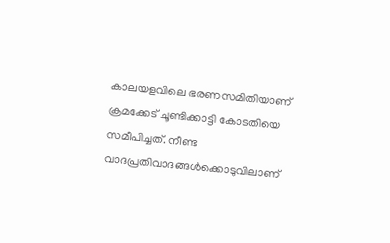കാലയളവിലെ ഭരണസമിതിയാണ് ക്രമക്കേട് ചൂണ്ടിക്കാട്ടി കോടതിയെ സമീപിച്ചത്. നീണ്ട വാദപ്രതിവാദങ്ങൾക്കൊടുവിലാണ്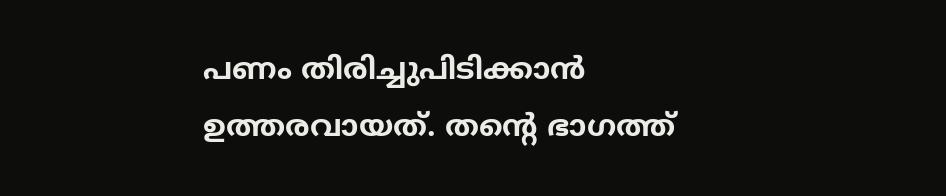പണം തിരിച്ചുപിടിക്കാൻ ഉത്തരവായത്. തന്റെ ഭാഗത്ത്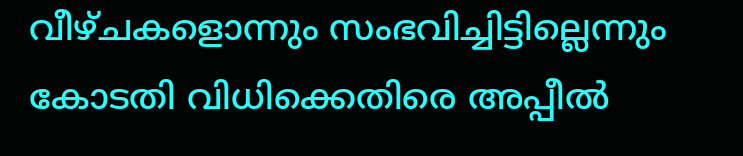വീഴ്ചകളൊന്നും സംഭവിച്ചിട്ടില്ലെന്നും കോടതി വിധിക്കെതിരെ അപ്പീൽ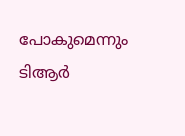പോകുമെന്നും ടിആർ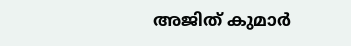അജിത് കുമാർ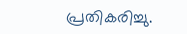പ്രതികരിച്ചു.